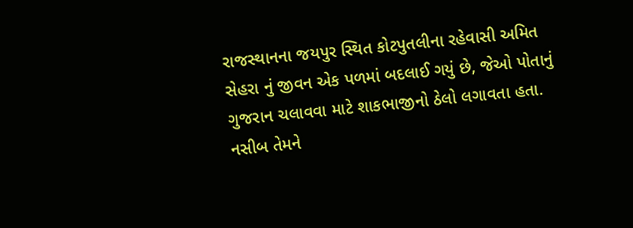રાજસ્થાનના જયપુર સ્થિત કોટપુતલીના રહેવાસી અમિત સેહરા નું જીવન એક પળમાં બદલાઈ ગયું છે, જેઓ પોતાનું ગુજરાન ચલાવવા માટે શાકભાજીનો ઠેલો લગાવતા હતા. નસીબ તેમને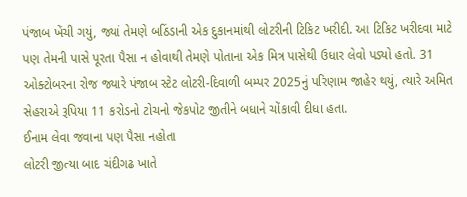પંજાબ ખેંચી ગયું, જ્યાં તેમણે બઠિંડાની એક દુકાનમાંથી લોટરીની ટિકિટ ખરીદી. આ ટિકિટ ખરીદવા માટે પણ તેમની પાસે પૂરતા પૈસા ન હોવાથી તેમણે પોતાના એક મિત્ર પાસેથી ઉધાર લેવો પડ્યો હતો. 31 ઓક્ટોબરના રોજ જ્યારે પંજાબ સ્ટેટ લોટરી-દિવાળી બમ્પર 2025નું પરિણામ જાહેર થયું, ત્યારે અમિત સેહરાએ રૂપિયા 11 કરોડનો ટોચનો જેકપોટ જીતીને બધાને ચોંકાવી દીધા હતા.
ઈનામ લેવા જવાના પણ પૈસા નહોતા
લોટરી જીત્યા બાદ ચંદીગઢ ખાતે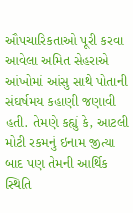ઔપચારિકતાઓ પૂરી કરવા આવેલા અમિત સેહરાએ આંખોમાં આંસુ સાથે પોતાની સંઘર્ષમય કહાણી જણાવી હતી. તેમણે કહ્યું કે, આટલી મોટી રકમનું ઇનામ જીત્યા બાદ પણ તેમની આર્થિક સ્થિતિ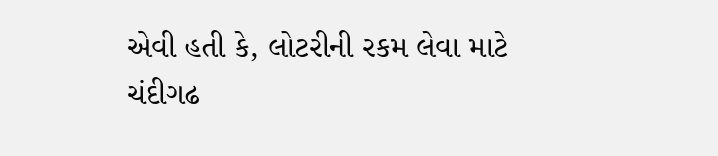એવી હતી કે, લોટરીની રકમ લેવા માટે ચંદીગઢ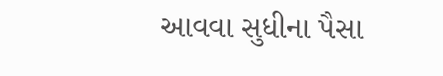આવવા સુધીના પૈસા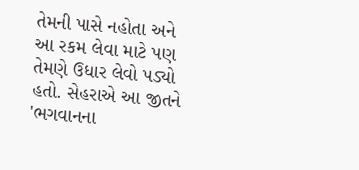તેમની પાસે નહોતા અને આ રકમ લેવા માટે પણ તેમણે ઉધાર લેવો પડ્યો હતો. સેહરાએ આ જીતને 'ભગવાનના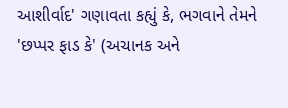આશીર્વાદ' ગણાવતા કહ્યું કે, ભગવાને તેમને 'છપ્પર ફાડ કે' (અચાનક અને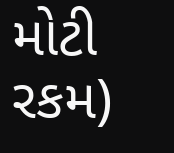મોટી રકમ)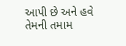આપી છે અને હવે તેમની તમામ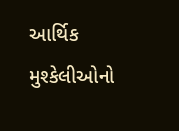આર્થિક મુશ્કેલીઓનો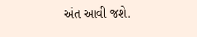અંત આવી જશે.